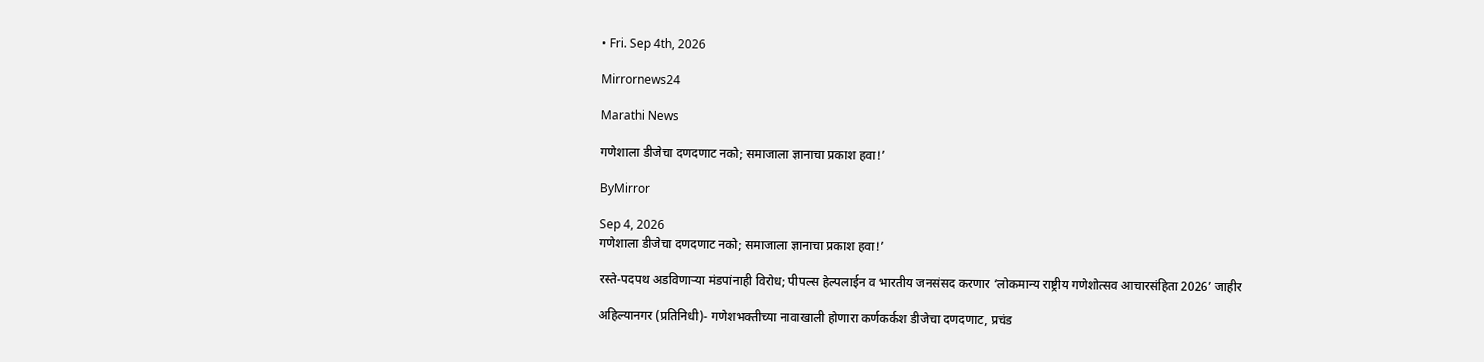• Fri. Sep 4th, 2026

Mirrornews24

Marathi News

गणेशाला डीजेचा दणदणाट नको; समाजाला ज्ञानाचा प्रकाश हवा!’

ByMirror

Sep 4, 2026
गणेशाला डीजेचा दणदणाट नको; समाजाला ज्ञानाचा प्रकाश हवा!’

रस्ते-पदपथ अडविणाऱ्या मंडपांनाही विरोध; पीपल्स हेल्पलाईन व भारतीय जनसंसद करणार ‘लोकमान्य राष्ट्रीय गणेशोत्सव आचारसंहिता 2026’ जाहीर

अहिल्यानगर (प्रतिनिधी)- गणेशभक्तीच्या नावाखाली होणारा कर्णकर्कश डीजेचा दणदणाट, प्रचंड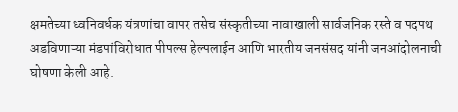क्षमतेच्या ध्वनिवर्धक यंत्रणांचा वापर तसेच संस्कृतीच्या नावाखाली सार्वजनिक रस्ते व पदपथ अडविणाऱ्या मंडपांविरोधात पीपल्स हेल्पलाईन आणि भारतीय जनसंसद यांनी जनआंदोलनाची घोषणा केली आहे.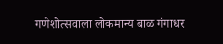गणेशोत्सवाला लोकमान्य बाळ गंगाधर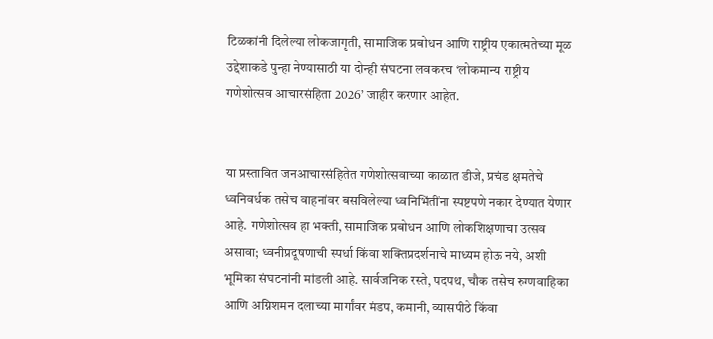टिळकांनी दिलेल्या लोकजागृती, सामाजिक प्रबोधन आणि राष्ट्रीय एकात्मतेच्या मूळ उद्देशाकडे पुन्हा नेण्यासाठी या दोन्ही संघटना लवकरच ‘लोकमान्य राष्ट्रीय गणेशोत्सव आचारसंहिता 2026’ जाहीर करणार आहेत.


या प्रस्तावित जनआचारसंहितेत गणेशोत्सवाच्या काळात डीजे, प्रचंड क्षमतेचे ध्वनिवर्धक तसेच वाहनांवर बसविलेल्या ध्वनिभिंतींना स्पष्टपणे नकार देण्यात येणार आहे. गणेशोत्सव हा भक्ती, सामाजिक प्रबोधन आणि लोकशिक्षणाचा उत्सव असावा; ध्वनीप्रदूषणाची स्पर्धा किंवा शक्तिप्रदर्शनाचे माध्यम होऊ नये, अशी भूमिका संघटनांनी मांडली आहे. सार्वजनिक रस्ते, पदपथ, चौक तसेच रुग्णवाहिका आणि अग्निशमन दलाच्या मार्गांवर मंडप, कमानी, व्यासपीठे किंवा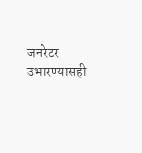जनरेटर उभारण्यासही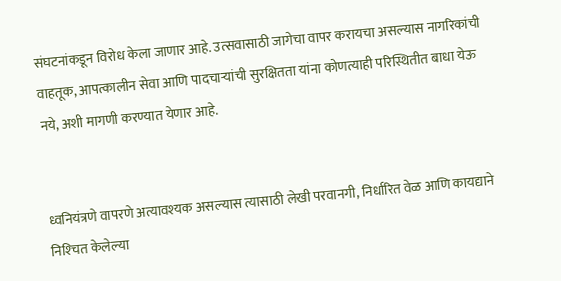संघटनांकडून विरोध केला जाणार आहे. उत्सवासाठी जागेचा वापर करायचा असल्यास नागरिकांची वाहतूक, आपत्कालीन सेवा आणि पादचाऱ्यांची सुरक्षितता यांना कोणत्याही परिस्थितीत बाधा येऊ नये, अशी मागणी करण्यात येणार आहे.


ध्वनियंत्रणे वापरणे अत्यावश्‍यक असल्यास त्यासाठी लेखी परवानगी, निर्धारित वेळ आणि कायद्याने निश्‍चित केलेल्या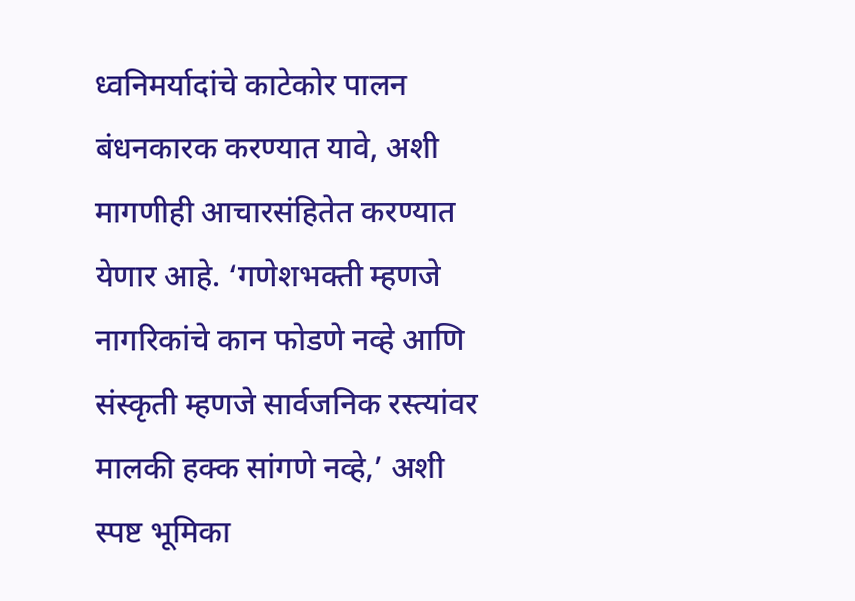ध्वनिमर्यादांचे काटेकोर पालन बंधनकारक करण्यात यावे, अशी मागणीही आचारसंहितेत करण्यात येणार आहे. ‘गणेशभक्ती म्हणजे नागरिकांचे कान फोडणे नव्हे आणि संस्कृती म्हणजे सार्वजनिक रस्त्यांवर मालकी हक्क सांगणे नव्हे,’ अशी स्पष्ट भूमिका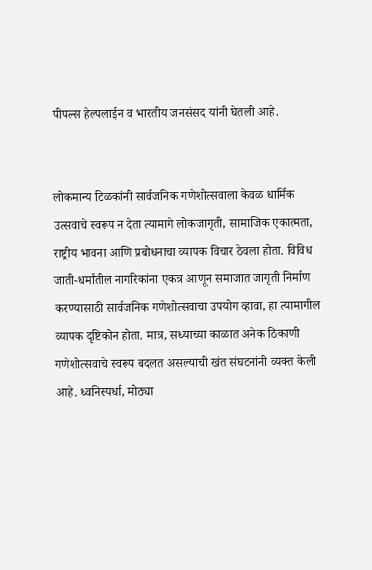पीपल्स हेल्पलाईन व भारतीय जनसंसद यांनी घेतली आहे.


लोकमान्य टिळकांनी सार्वजनिक गणेशोत्सवाला केवळ धार्मिक उत्सवाचे स्वरूप न देता त्यामागे लोकजागृती, सामाजिक एकात्मता, राष्ट्रीय भावना आणि प्रबोधनाचा व्यापक विचार ठेवला होता. विविध जाती-धर्मांतील नागरिकांना एकत्र आणून समाजात जागृती निर्माण करण्यासाठी सार्वजनिक गणेशोत्सवाचा उपयोग व्हावा, हा त्यामागील व्यापक दृष्टिकोन होता. मात्र, सध्याच्या काळात अनेक ठिकाणी गणेशोत्सवाचे स्वरूप बदलत असल्याची खंत संघटनांनी व्यक्त केली आहे. ध्वनिस्पर्धा, मोठ्या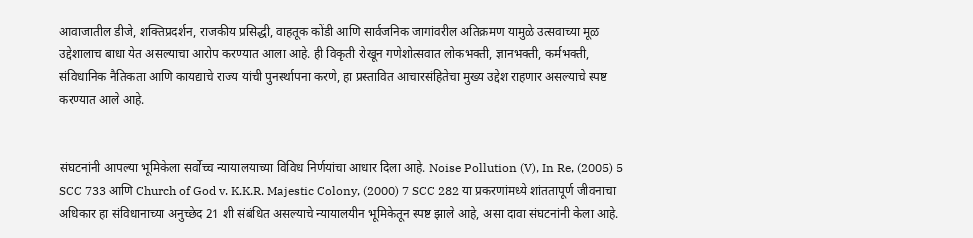आवाजातील डीजे, शक्तिप्रदर्शन, राजकीय प्रसिद्धी, वाहतूक कोंडी आणि सार्वजनिक जागांवरील अतिक्रमण यामुळे उत्सवाच्या मूळ उद्देशालाच बाधा येत असल्याचा आरोप करण्यात आला आहे. ही विकृती रोखून गणेशोत्सवात लोकभक्ती, ज्ञानभक्ती, कर्मभक्ती, संविधानिक नैतिकता आणि कायद्याचे राज्य यांची पुनर्स्थापना करणे, हा प्रस्तावित आचारसंहितेचा मुख्य उद्देश राहणार असल्याचे स्पष्ट करण्यात आले आहे.


संघटनांनी आपल्या भूमिकेला सर्वोच्च न्यायालयाच्या विविध निर्णयांचा आधार दिला आहे. Noise Pollution (V), In Re, (2005) 5 SCC 733 आणि Church of God v. K.K.R. Majestic Colony, (2000) 7 SCC 282 या प्रकरणांमध्ये शांततापूर्ण जीवनाचा अधिकार हा संविधानाच्या अनुच्छेद 21 शी संबंधित असल्याचे न्यायालयीन भूमिकेतून स्पष्ट झाले आहे, असा दावा संघटनांनी केला आहे.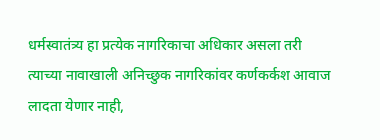धर्मस्वातंत्र्य हा प्रत्येक नागरिकाचा अधिकार असला तरी त्याच्या नावाखाली अनिच्छुक नागरिकांवर कर्णकर्कश आवाज लादता येणार नाही,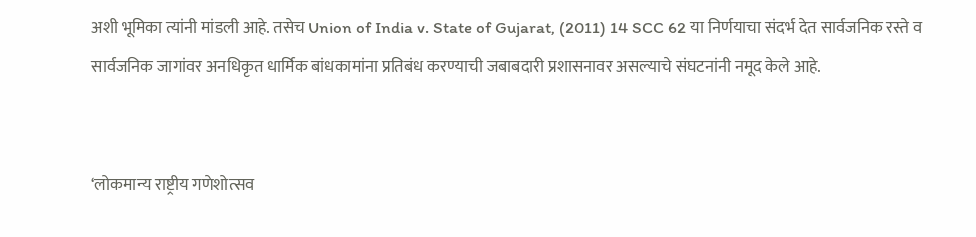अशी भूमिका त्यांनी मांडली आहे. तसेच Union of India v. State of Gujarat, (2011) 14 SCC 62 या निर्णयाचा संदर्भ देत सार्वजनिक रस्ते व सार्वजनिक जागांवर अनधिकृत धार्मिक बांधकामांना प्रतिबंध करण्याची जबाबदारी प्रशासनावर असल्याचे संघटनांनी नमूद केले आहे.


‘लोकमान्य राष्ट्रीय गणेशोत्सव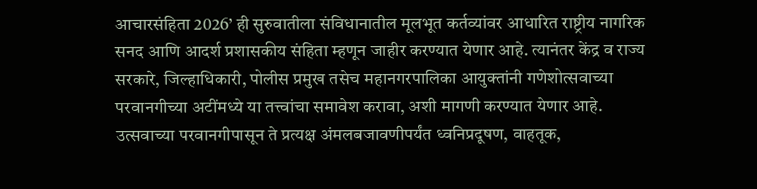आचारसंहिता 2026’ ही सुरुवातीला संविधानातील मूलभूत कर्तव्यांवर आधारित राष्ट्रीय नागरिक सनद आणि आदर्श प्रशासकीय संहिता म्हणून जाहीर करण्यात येणार आहे. त्यानंतर केंद्र व राज्य सरकारे, जिल्हाधिकारी, पोलीस प्रमुख तसेच महानगरपालिका आयुक्तांनी गणेशोत्सवाच्या परवानगीच्या अटींमध्ये या तत्त्वांचा समावेश करावा, अशी मागणी करण्यात येणार आहे.
उत्सवाच्या परवानगीपासून ते प्रत्यक्ष अंमलबजावणीपर्यंत ध्वनिप्रदूषण, वाहतूक,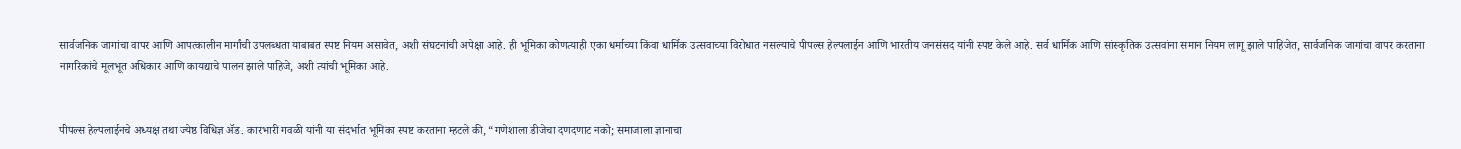सार्वजनिक जागांचा वापर आणि आपत्कालीन मार्गांची उपलब्धता याबाबत स्पष्ट नियम असावेत, अशी संघटनांची अपेक्षा आहे. ही भूमिका कोणत्याही एका धर्माच्या किंवा धार्मिक उत्सवाच्या विरोधात नसल्याचे पीपल्स हेल्पलाईन आणि भारतीय जनसंसद यांनी स्पष्ट केले आहे. सर्व धार्मिक आणि सांस्कृतिक उत्सवांना समान नियम लागू झाले पाहिजेत, सार्वजनिक जागांचा वापर करताना नागरिकांचे मूलभूत अधिकार आणि कायद्याचे पालन झाले पाहिजे, अशी त्यांची भूमिका आहे.


पीपल्स हेल्पलाईनचे अध्यक्ष तथा ज्येष्ठ विधिज्ञ ॲड. कारभारी गवळी यांनी या संदर्भात भूमिका स्पष्ट करताना म्हटले की, “गणेशाला डीजेचा दणदणाट नको; समाजाला ज्ञानाचा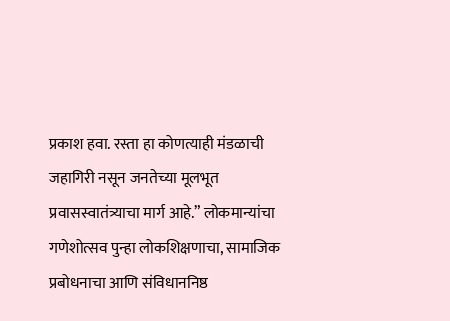प्रकाश हवा. रस्ता हा कोणत्याही मंडळाची जहागिरी नसून जनतेच्या मूलभूत प्रवासस्वातंत्र्याचा मार्ग आहे.” लोकमान्यांचा गणेशोत्सव पुन्हा लोकशिक्षणाचा, सामाजिक प्रबोधनाचा आणि संविधाननिष्ठ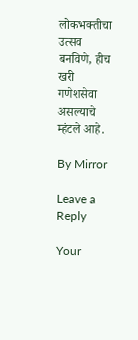लोकभक्तीचा उत्सव बनविणे, हीच खरी गणेशसेवा असल्याचे म्हंटले आहे.

By Mirror

Leave a Reply

Your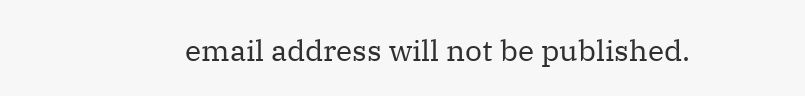email address will not be published.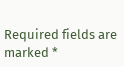Required fields are marked *